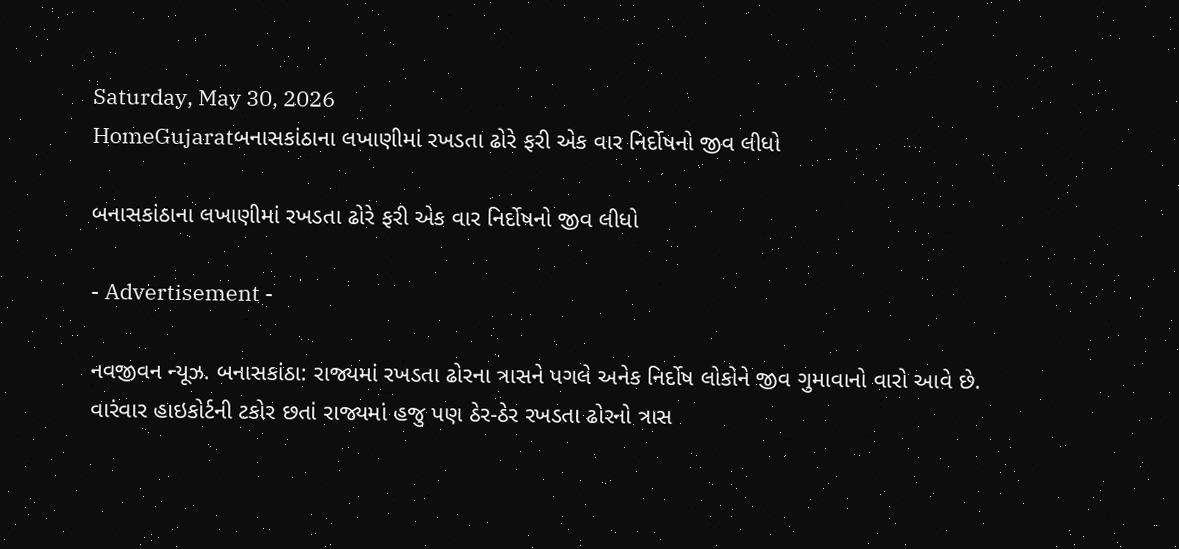Saturday, May 30, 2026
HomeGujaratબનાસકાંઠાના લખાણીમાં રખડતા ઢોરે ફરી એક વાર નિર્દોષનો જીવ લીધો

બનાસકાંઠાના લખાણીમાં રખડતા ઢોરે ફરી એક વાર નિર્દોષનો જીવ લીધો

- Advertisement -

નવજીવન ન્યૂઝ. બનાસકાંઠા: રાજ્યમાં રખડતા ઢોરના ત્રાસને પગલે અનેક નિર્દોષ લોકોને જીવ ગુમાવાનો વારો આવે છે. વારંવાર હાઇકોર્ટની ટકોર છતાં રાજ્યમાં હજુ પણ ઠેર-ઠેર રખડતા ઢોરનો ત્રાસ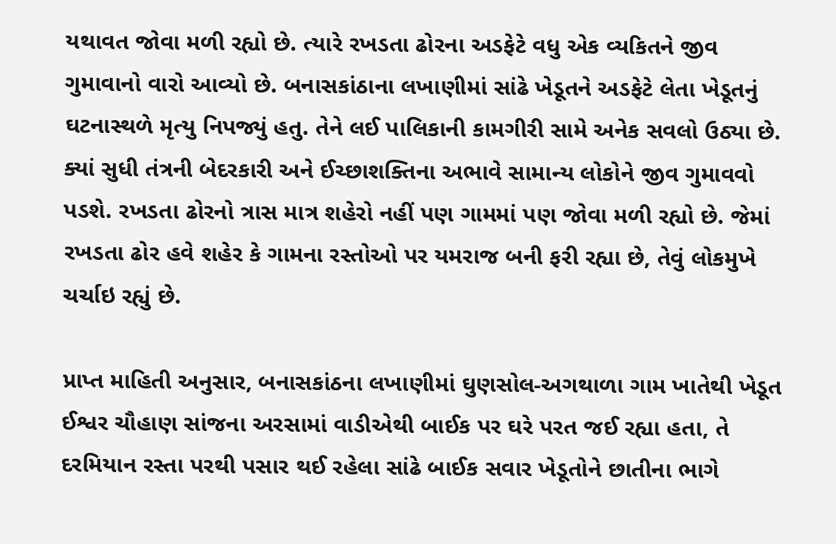યથાવત જોવા મળી રહ્યો છે. ત્યારે રખડતા ઢોરના અડફેટે વધુ એક વ્યકિતને જીવ ગુમાવાનો વારો આવ્યો છે. બનાસકાંઠાના લખાણીમાં સાંઢે ખેડૂતને અડફેટે લેતા ખેડૂતનું ઘટનાસ્થળે મૃત્યુ નિપજ્યું હતુ. તેને લઈ પાલિકાની કામગીરી સામે અનેક સવલો ઉઠ્યા છે. ક્યાં સુધી તંત્રની બેદરકારી અને ઈચ્છાશક્તિના અભાવે સામાન્ય લોકોને જીવ ગુમાવવો પડશે. રખડતા ઢોરનો ત્રાસ માત્ર શહેરો નહીં પણ ગામમાં પણ જોવા મળી રહ્યો છે. જેમાં રખડતા ઢોર હવે શહેર કે ગામના રસ્તોઓ પર યમરાજ બની ફરી રહ્યા છે, તેવું લોકમુખે ચર્ચાઇ રહ્યું છે.

પ્રાપ્ત માહિતી અનુસાર, બનાસકાંઠના લખાણીમાં ઘુણસોલ-અગથાળા ગામ ખાતેથી ખેડૂત ઈશ્વર ચૌહાણ સાંજના અરસામાં વાડીએથી બાઈક પર ઘરે પરત જઈ રહ્યા હતા, તે દરમિયાન રસ્તા પરથી પસાર થઈ રહેલા સાંઢે બાઈક સવાર ખેડૂતોને છાતીના ભાગે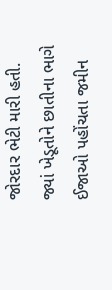જોરદાર ભેટી મારી હતી. જ્યાં ખેડૂતોને છાતીના ભાગે ઈજાઓ પહોંચતા જમીન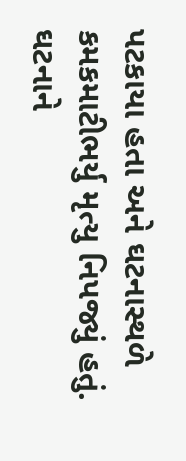પટકાયા હતા અને ઘટનાસ્થળે કમકમાટીભર્યુ મૃત્યુ નિપજ્યું હતું. ઘટનાને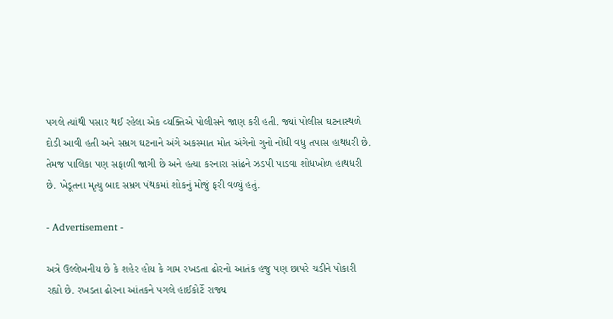પગલે ત્યાંથી પસાર થઈ રહેલા એક વ્યક્તિએ પોલીસને જાણ કરી હતી. જ્યાં પોલીસ ઘટનાસ્થળે દોડી આવી હતી અને સમ્રગ ઘટનાને અંગે અકસ્માત મોત અંગેનો ગુનો નોંધી વધુ તપાસ હાથધરી છે. તેમજ પાલિકા પણ સફાળી જાગી છે અને હત્યા કરનારા સાંઢને ઝડપી પાડવા શોધખોળ હાથધરી છે. ખેડૂતના મૃત્યુ બાદ સમ્રગ પંથકમાં શોકનું મોજું ફરી વળ્યું હતું.

- Advertisement -

અત્રે ઉલ્લેખનીય છે કે શહેર હોય કે ગામ રખડતા ઢોરનો આતંક હજુ પણ છાપરે ચડીને પોકારી રહ્યો છે. રખડતા ઢોરના આંતકને પગલે હાઈકોર્ટે રાજ્ય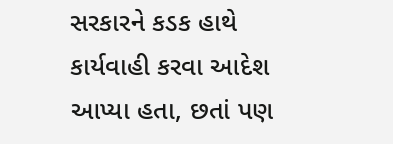સરકારને કડક હાથે કાર્યવાહી કરવા આદેશ આપ્યા હતા, છતાં પણ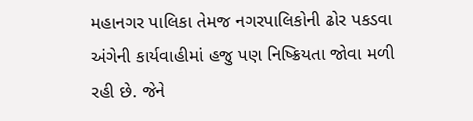મહાનગર પાલિકા તેમજ નગરપાલિકોની ઢોર પકડવા અંગેની કાર્યવાહીમાં હજુ પણ નિષ્ક્રિયતા જોવા મળી રહી છે. જેને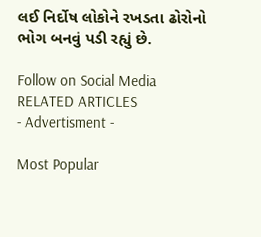લઈ નિર્દોષ લોકોને રખડતા ઢોરોનો ભોગ બનવું પડી રહ્યું છે.

Follow on Social Media
RELATED ARTICLES
- Advertisment -

Most Popular